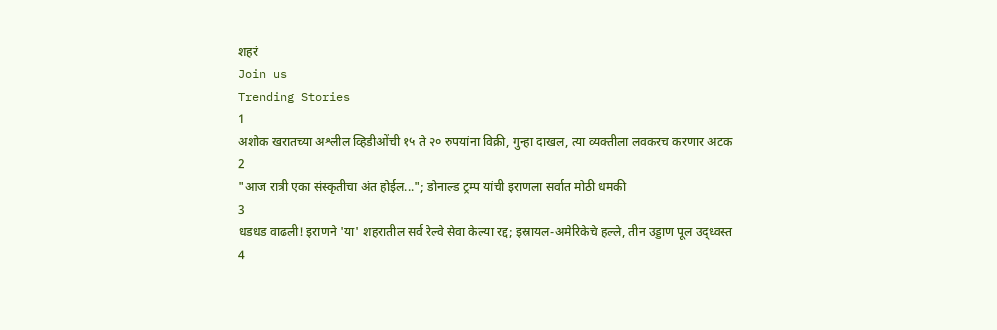शहरं
Join us
Trending Stories
1
अशोक खरातच्या अश्लील व्हिडीओंची १५ ते २० रुपयांना विक्री, गुन्हा दाखल, त्या व्यक्तीला लवकरच करणार अटक
2
"आज रात्री एका संस्कृतीचा अंत होईल..."; डोनाल्ड ट्रम्प यांची इराणला सर्वात मोठी धमकी
3
धडधड वाढली! इराणने 'या' शहरातील सर्व रेल्वे सेवा केल्या रद्द; इस्रायल-अमेरिकेचे हल्ले, तीन उड्डाण पूल उद्ध्वस्त
4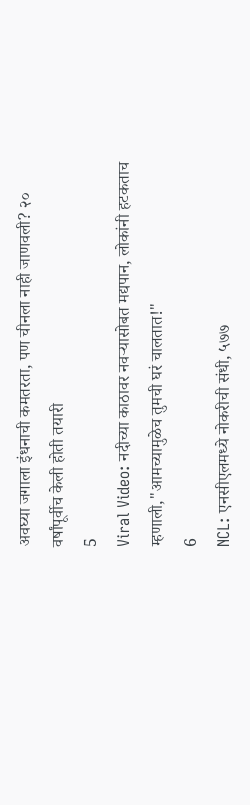अवघ्या जगाला इंधनाची कमतरता, पण चीनला नाही जाणवली? २० वर्षांपूर्वीच केली होती तयारी
5
Viral Video: नदीच्या काठावर नवऱ्यासोबत मद्यपान, लोकांनी हटकताच म्हणाली,"आमच्यामुळेच तुमची घरं चालतात!"
6
NCL: एनसीएलमध्ये नोकरीची संधी, ५७७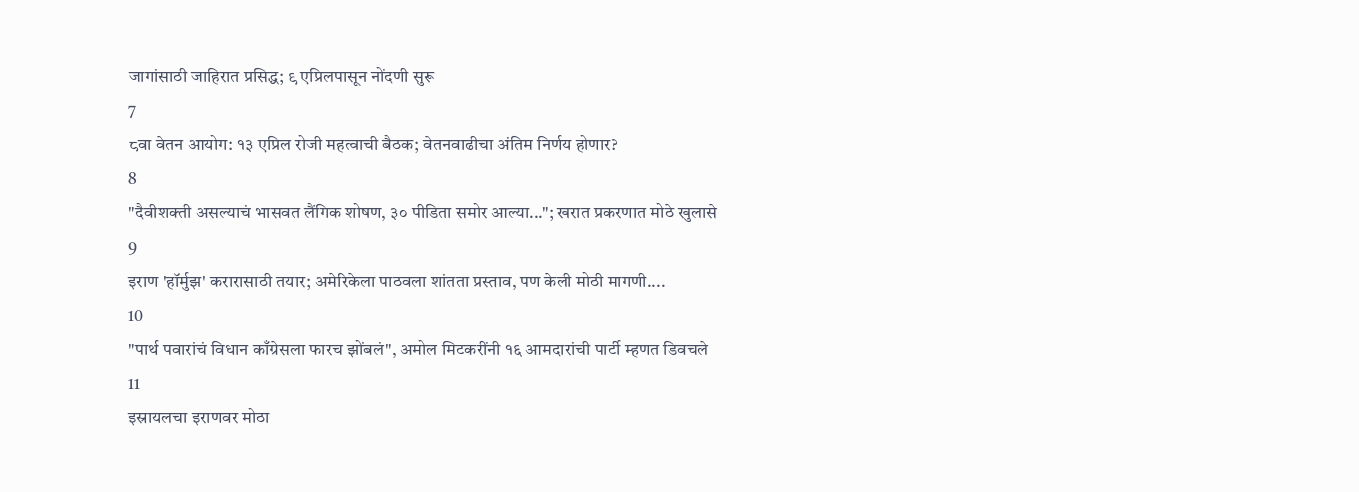जागांसाठी जाहिरात प्रसिद्ध; ९ एप्रिलपासून नोंदणी सुरू
7
८वा वेतन आयोग: १३ एप्रिल रोजी महत्वाची बैठक; वेतनवाढीचा अंतिम निर्णय होणार?
8
"दैवीशक्ती असल्याचं भासवत लैंगिक शोषण, ३० पीडिता समोर आल्या..."; खरात प्रकरणात मोठे खुलासे
9
इराण 'हॉर्मुझ' करारासाठी तयार; अमेरिकेला पाठवला शांतता प्रस्ताव, पण केली मोठी मागणी....
10
"पार्थ पवारांचं विधान काँग्रेसला फारच झोंबलं", अमोल मिटकरींनी १६ आमदारांची पार्टी म्हणत डिवचले
11
इस्रायलचा इराणवर मोठा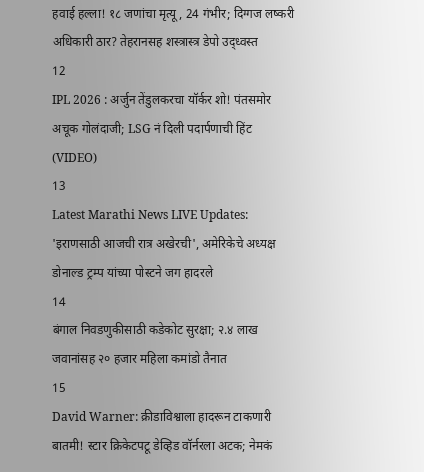हवाई हल्ला! १८ जणांचा मृत्यू, 24 गंभीर; दिग्गज लष्करी अधिकारी ठार? तेहरानसह शस्त्रास्त्र डेपो उद्ध्वस्त
12
IPL 2026 : अर्जुन तेंडुलकरचा यॉर्कर शो! पंतसमोर अचूक गोलंदाजी; LSG नं दिली पदार्पणाची हिंट (VIDEO)
13
Latest Marathi News LIVE Updates: 'इराणसाठी आजची रात्र अखेरची', अमेरिकेचे अध्यक्ष डोनाल्ड ट्रम्प यांच्या पोस्टने जग हादरले
14
बंगाल निवडणुकीसाठी कडेकोट सुरक्षा; २.४ लाख जवानांसह २० हजार महिला कमांडो तैनात
15
David Warner: क्रीडाविश्वाला हादरून टाकणारी बातमी! स्टार क्रिकेटपटू डेव्हिड वॉर्नरला अटक; नेमकं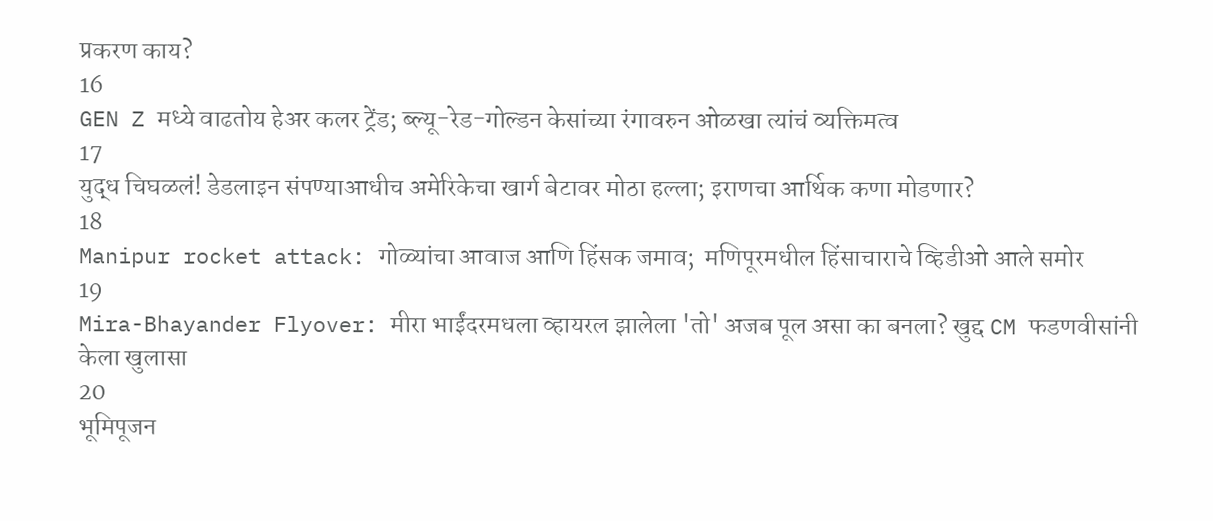प्रकरण काय?
16
GEN Z मध्ये वाढतोय हेअर कलर ट्रेंड; ब्ल्यू-रेड-गोल्डन केसांच्या रंगावरुन ओळखा त्यांचं व्यक्तिमत्व
17
युद्ध चिघळलं! डेडलाइन संपण्याआधीच अमेरिकेचा खार्ग बेटावर मोठा हल्ला; इराणचा आर्थिक कणा मोडणार?
18
Manipur rocket attack: गोळ्यांचा आवाज आणि हिंसक जमाव;  मणिपूरमधील हिंसाचाराचे व्हिडीओ आले समोर
19
Mira-Bhayander Flyover: मीरा भाईंदरमधला व्हायरल झालेला 'तो' अजब पूल असा का बनला? खुद्द CM फडणवीसांनी केला खुलासा
20
भूमिपूजन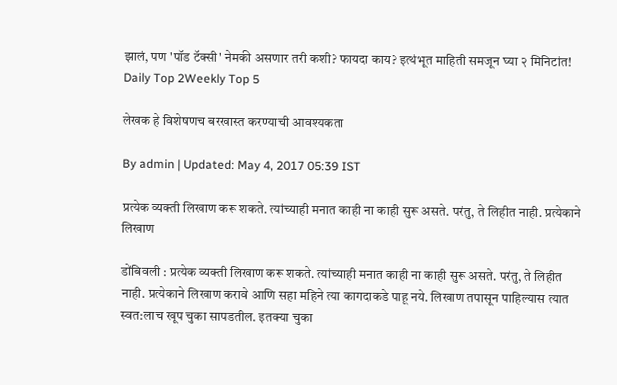झालं, पण 'पॉड टॅक्सी' नेमकी असणार तरी कशी? फायदा काय? इत्थंभूत माहिती समजून घ्या २ मिनिटांत!
Daily Top 2Weekly Top 5

लेखक हे विशेषणच बरखास्त करण्याची आवश्यकता

By admin | Updated: May 4, 2017 05:39 IST

प्रत्येक व्यक्ती लिखाण करू शकते. त्यांच्याही मनात काही ना काही सुरू असते. परंतु, ते लिहीत नाही. प्रत्येकाने लिखाण

डोंबिवली : प्रत्येक व्यक्ती लिखाण करू शकते. त्यांच्याही मनात काही ना काही सुरू असते. परंतु, ते लिहीत नाही. प्रत्येकाने लिखाण करावे आणि सहा महिने त्या कागदाकडे पाहू नये. लिखाण तपासून पाहिल्यास त्यात स्वत:लाच खूप चुका सापडतील. इतक्या चुका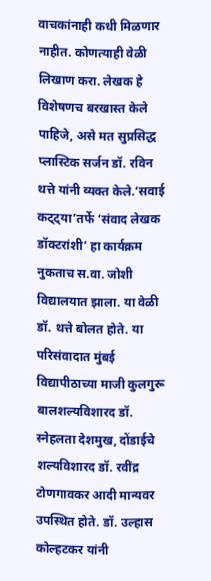वाचकांनाही कधी मिळणार नाहीत. कोणत्याही वेळी लिखाण करा. लेखक हे विशेषणच बरखास्त केले पाहिजे, असे मत सुप्रसिद्ध प्लास्टिक सर्जन डॉ. रविन थत्ते यांनी व्यक्त केले.‘सवाई कट्ट्या’तर्फे ‘संवाद लेखक डॉक्टरांशी’ हा कार्यक्रम नुकताच स.वा. जोशी विद्यालयात झाला. या वेळी डॉ. थत्ते बोलत होते. या परिसंवादात मुंबई विद्यापीठाच्या माजी कुलगुरू बालशल्यविशारद डॉ. स्नेहलता देशमुख, दोंडाईचे शल्यविशारद डॉ. रवींद्र टोणगावकर आदी मान्यवर उपस्थित होते. डॉ. उल्हास कोल्हटकर यांनी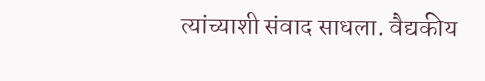त्यांच्याशी संवाद साधला. वैद्यकीय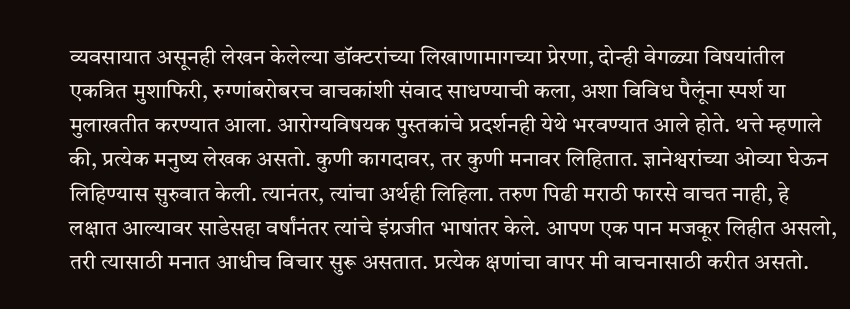व्यवसायात असूनही लेखन केलेल्या डॉक्टरांच्या लिखाणामागच्या प्रेरणा, दोन्ही वेगळ्या विषयांतील एकत्रित मुशाफिरी, रुग्णांबरोबरच वाचकांशी संवाद साधण्याची कला, अशा विविध पैलूंना स्पर्श या मुलाखतीत करण्यात आला. आरोग्यविषयक पुस्तकांचे प्रदर्शनही येथे भरवण्यात आले होते. थत्ते म्हणाले की, प्रत्येक मनुष्य लेखक असतो. कुणी कागदावर, तर कुणी मनावर लिहितात. ज्ञानेश्वरांच्या ओव्या घेऊन लिहिण्यास सुरुवात केली. त्यानंतर, त्यांचा अर्थही लिहिला. तरुण पिढी मराठी फारसे वाचत नाही, हे लक्षात आल्यावर साडेसहा वर्षांनंतर त्यांचे इंग्रजीत भाषांतर केले. आपण एक पान मजकूर लिहीत असलो, तरी त्यासाठी मनात आधीच विचार सुरू असतात. प्रत्येक क्षणांचा वापर मी वाचनासाठी करीत असतो.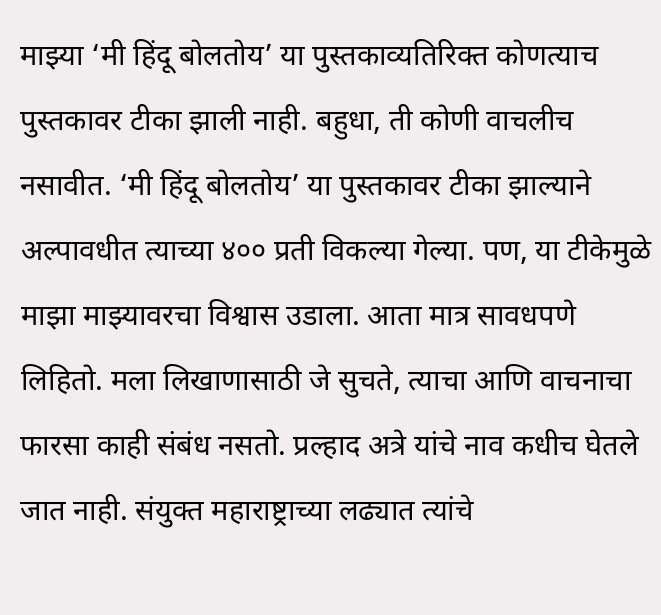माझ्या ‘मी हिंदू बोलतोय’ या पुस्तकाव्यतिरिक्त कोणत्याच पुस्तकावर टीका झाली नाही. बहुधा, ती कोणी वाचलीच नसावीत. ‘मी हिंदू बोलतोय’ या पुस्तकावर टीका झाल्याने अल्पावधीत त्याच्या ४०० प्रती विकल्या गेल्या. पण, या टीकेमुळे माझा माझ्यावरचा विश्वास उडाला. आता मात्र सावधपणे लिहितो. मला लिखाणासाठी जे सुचते, त्याचा आणि वाचनाचा फारसा काही संबंध नसतो. प्रल्हाद अत्रे यांचे नाव कधीच घेतले जात नाही. संयुक्त महाराष्ट्राच्या लढ्यात त्यांचे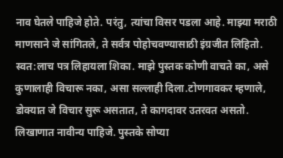नाव घेतले पाहिजे होते. परंतु, त्यांचा विसर पडला आहे. माझ्या मराठी माणसाने जे सांगितले, ते सर्वत्र पोहोचवण्यासाठी इंग्रजीत लिहितो. स्वत:लाच पत्र लिहायला शिका. माझे पुस्तक कोणी वाचते का, असे कुणालाही विचारू नका, असा सल्लाही दिला.टोणगावकर म्हणाले, डोक्यात जे विचार सुरू असतात, ते कागदावर उतरवत असतो. लिखाणात नावीन्य पाहिजे. पुस्तके सोप्या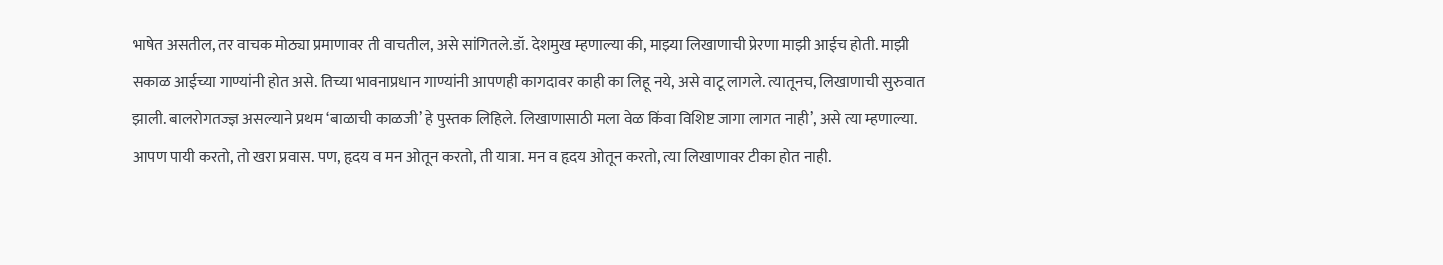भाषेत असतील, तर वाचक मोठ्या प्रमाणावर ती वाचतील, असे सांगितले.डॉ. देशमुख म्हणाल्या की, माझ्या लिखाणाची प्रेरणा माझी आईच होती. माझी सकाळ आईच्या गाण्यांनी होत असे. तिच्या भावनाप्रधान गाण्यांनी आपणही कागदावर काही का लिहू नये, असे वाटू लागले. त्यातूनच, लिखाणाची सुरुवात झाली. बालरोगतज्ज्ञ असल्याने प्रथम ‘बाळाची काळजी’ हे पुस्तक लिहिले. लिखाणासाठी मला वेळ किंवा विशिष्ट जागा लागत नाही’, असे त्या म्हणाल्या. आपण पायी करतो, तो खरा प्रवास. पण, हृदय व मन ओतून करतो, ती यात्रा. मन व हृदय ओतून करतो, त्या लिखाणावर टीका होत नाही.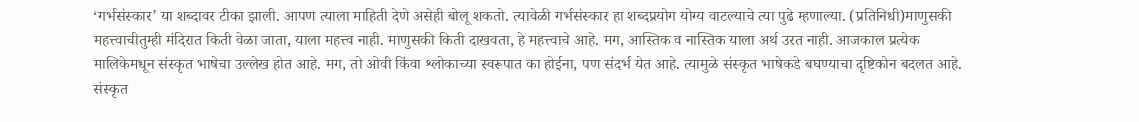‘गर्भसंस्कार’ या शब्दावर टीका झाली. आपण त्याला माहिती देणे असेही बोलू शकतो. त्यावेळी गर्भसंस्कार हा शब्दप्रयोग योग्य वाटल्याचे त्या पुढे म्हणाल्या. (प्रतिनिधी)माणुसकी महत्त्वाचीतुम्ही मंदिरात किती वेळा जाता, याला महत्त्व नाही. माणुसकी किती दाखवता, हे महत्त्वाचे आहे. मग, आस्तिक व नास्तिक याला अर्थ उरत नाही. आजकाल प्रत्येक मालिकेमधून संस्कृत भाषेचा उल्लेख होत आहे. मग, तो ओवी किंवा श्लोकाच्या स्वरूपात का होईना, पण संदर्भ येत आहे. त्यामुळे संस्कृत भाषेकडे बघण्याचा दृष्टिकोन बदलत आहे. संस्कृत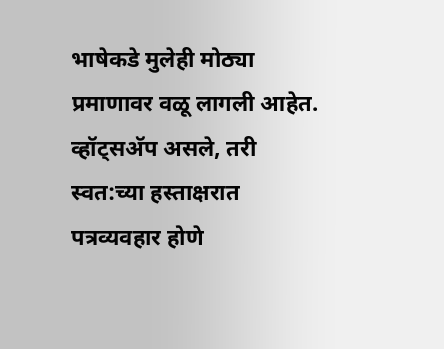भाषेकडे मुलेही मोठ्या प्रमाणावर वळू लागली आहेत. व्हॉट्सअ‍ॅप असले, तरी स्वत:च्या हस्ताक्षरात पत्रव्यवहार होणे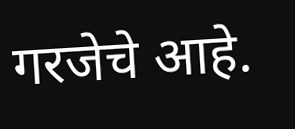गरजेचे आहे.